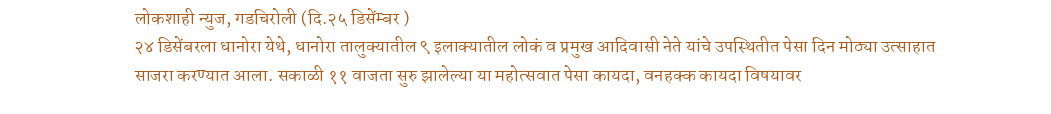लोकशाही न्युज, गडचिरोली (दि.२५ डिसेंम्बर )
२४ डिसेंबरला धानोरा येथे, धानोरा तालुक्यातील ९ इलाक्यातील लोकं व प्रमुख आदिवासी नेते यांचे उपस्थितीत पेसा दिन मोठ्या उत्साहात साजरा करण्यात आला. सकाळी ११ वाजता सुरु झालेल्या या महोत्सवात पेसा कायदा, वनहक्क कायदा विषयावर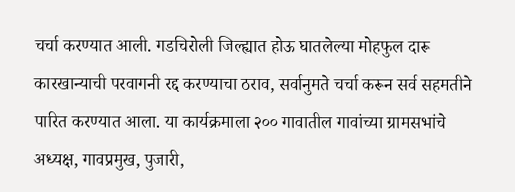चर्चा करण्यात आली. गडचिरोली जिल्ह्यात होऊ घातलेल्या मोहफुल दारू कारखान्याची परवागनी रद्द करण्याचा ठराव, सर्वानुमते चर्चा करून सर्व सहमतीने पारित करण्यात आला. या कार्यक्रमाला २०० गावातील गावांच्या ग्रामसभांचे अध्यक्ष, गावप्रमुख, पुजारी,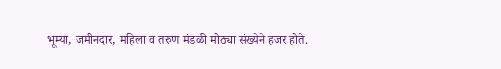भूम्या, जमीनदार, महिला व तरुण मंडळी मोठ्या संख्येने हजर होते.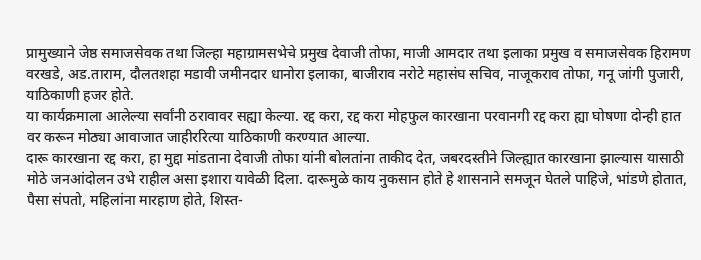प्रामुख्याने जेष्ठ समाजसेवक तथा जिल्हा महाग्रामसभेचे प्रमुख देवाजी तोफा, माजी आमदार तथा इलाका प्रमुख व समाजसेवक हिरामण वरखडे, अड.ताराम, दौलतशहा मडावी जमीनदार धानोरा इलाका, बाजीराव नरोटे महासंघ सचिव, नाजूकराव तोफा, गनू जांगी पुजारी, याठिकाणी हजर होते.
या कार्यक्रमाला आलेल्या सर्वांनी ठरावावर सह्या केल्या. रद्द करा, रद्द करा मोहफुल कारखाना परवानगी रद्द करा ह्या घोषणा दोन्ही हात वर करून मोठ्या आवाजात जाहीररित्या याठिकाणी करण्यात आल्या.
दारू कारखाना रद्द करा, हा मुद्दा मांडताना देवाजी तोफा यांनी बोलतांना ताकीद देत, जबरदस्तीने जिल्ह्यात कारखाना झाल्यास यासाठी मोठे जनआंदोलन उभे राहील असा इशारा यावेळी दिला. दारूमुळे काय नुकसान होते हे शासनाने समजून घेतले पाहिजे, भांडणे होतात, पैसा संपतो, महिलांना मारहाण होते, शिस्त-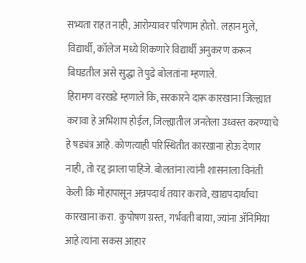सभ्यता राहत नाही, आरोग्यावर परिणाम होतो. लहान मुले, विद्यार्थी, कॉलेज मध्ये शिकणारे विद्यार्थी अनुकरण करून बिघडतील असे सुद्धा ते पुढे बोलतांना म्हणाले.
हिरामण वरखडे म्हणाले कि, सरकारने दारू कारखाना जिल्ह्यात करावा हे अभिशाप होईल, जिल्ह्यातील जनतेला उध्वस्त करण्याचे हे षड्यंत्र आहे. कोणत्याही परिस्थितीत कारखाना होऊ देणार नाही, तो रद्द झाला पाहिजे. बोलतांना त्यांनी शासनाला विनंती केली कि मोहापासून अन्नपदार्थ तयार करावे, खाद्यपदार्थाचा कारखाना करा. कुपोषण ग्रस्त, गर्भवती बाया, ज्यांना ॲनिमिया आहे त्यांना सकस आहार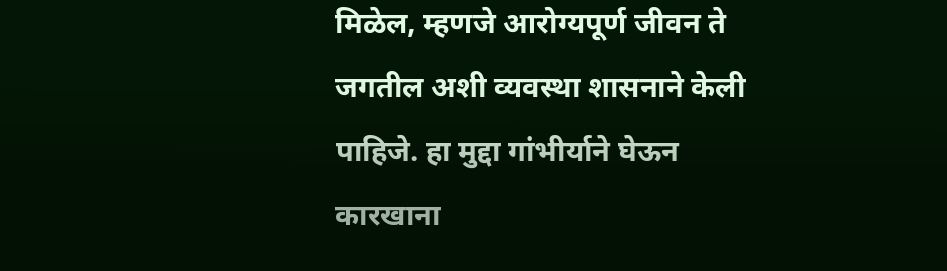मिळेल, म्हणजे आरोग्यपूर्ण जीवन ते जगतील अशी व्यवस्था शासनाने केली पाहिजे. हा मुद्दा गांभीर्याने घेऊन कारखाना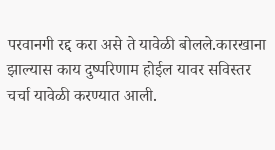परवानगी रद्द करा असे ते यावेळी बोलले.कारखाना झाल्यास काय दुष्परिणाम होईल यावर सविस्तर चर्चा यावेळी करण्यात आली.